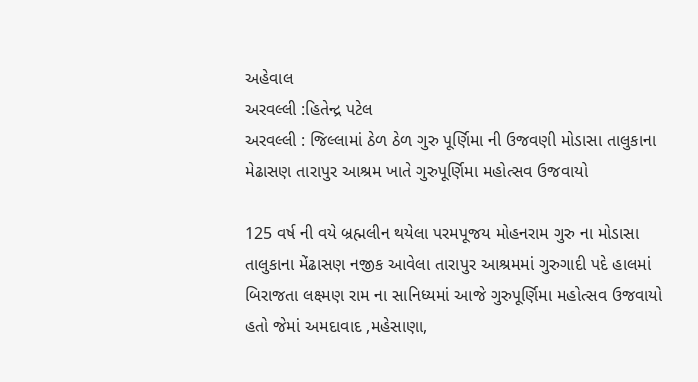અહેવાલ
અરવલ્લી :હિતેન્દ્ર પટેલ
અરવલ્લી : જિલ્લામાં ઠેળ ઠેળ ગુરુ પૂર્ણિમા ની ઉજવણી મોડાસા તાલુકાના મેઢાસણ તારાપુર આશ્રમ ખાતે ગુરુપૂર્ણિમા મહોત્સવ ઉજવાયો

125 વર્ષ ની વયે બ્રહ્મલીન થયેલા પરમપૂજય મોહનરામ ગુરુ ના મોડાસા તાલુકાના મેંઢાસણ નજીક આવેલા તારાપુર આશ્રમમાં ગુરુગાદી પદે હાલમાં બિરાજતા લક્ષ્મણ રામ ના સાનિધ્યમાં આજે ગુરુપૂર્ણિમા મહોત્સવ ઉજવાયો હતો જેમાં અમદાવાદ ,મહેસાણા,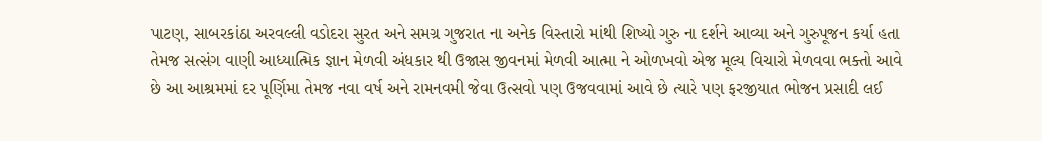પાટણ, સાબરકાંઠા અરવલ્લી વડોદરા સુરત અને સમગ્ર ગુજરાત ના અનેક વિસ્તારો માંથી શિષ્યો ગુરુ ના દર્શને આવ્યા અને ગુરુપૂજન કર્યા હતા તેમજ સત્સંગ વાણી આધ્યાત્મિક જ્ઞાન મેળવી અંધકાર થી ઉજાસ જીવનમાં મેળવી આત્મા ને ઓળખવો એજ મૂલ્ય વિચારો મેળવવા ભક્તો આવે છે આ આશ્રમમાં દર પૂર્ણિમા તેમજ નવા વર્ષ અને રામનવમી જેવા ઉત્સવો પણ ઉજવવામાં આવે છે ત્યારે પણ ફરજીયાત ભોજન પ્રસાદી લઈ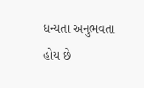ધન્યતા અનુભવતા હોય છે